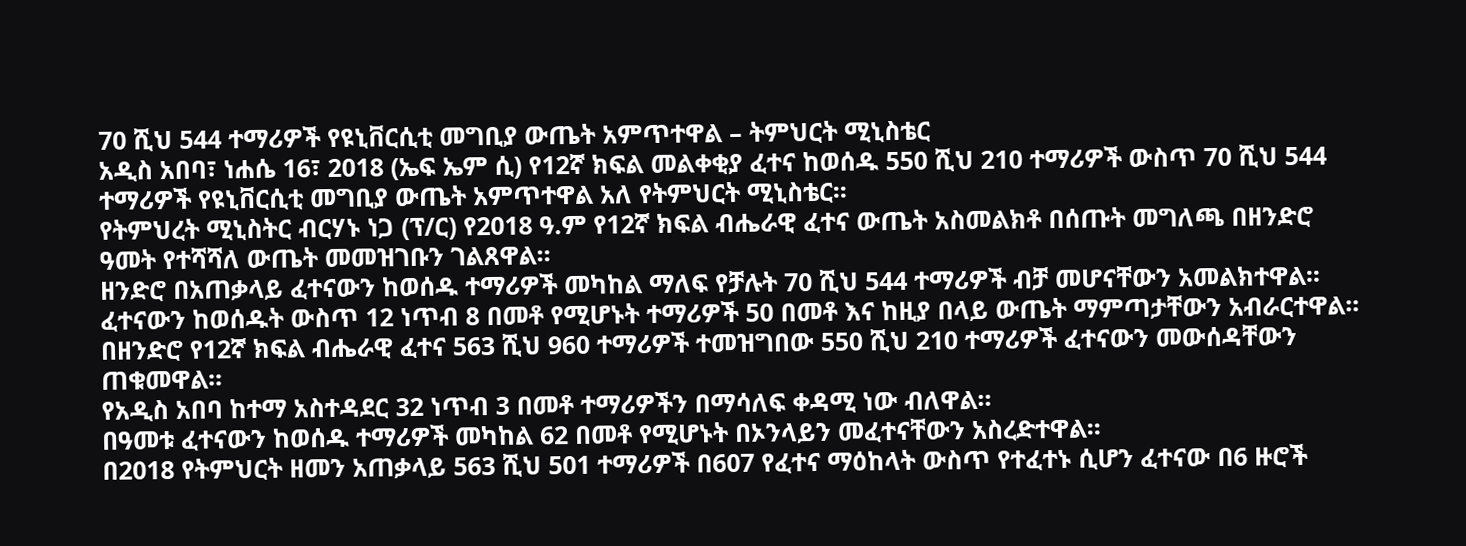70 ሺህ 544 ተማሪዎች የዩኒቨርሲቲ መግቢያ ውጤት አምጥተዋል – ትምህርት ሚኒስቴር
አዲስ አበባ፣ ነሐሴ 16፣ 2018 (ኤፍ ኤም ሲ) የ12ኛ ክፍል መልቀቂያ ፈተና ከወሰዱ 550 ሺህ 210 ተማሪዎች ውስጥ 70 ሺህ 544 ተማሪዎች የዩኒቨርሲቲ መግቢያ ውጤት አምጥተዋል አለ የትምህርት ሚኒስቴር፡፡
የትምህረት ሚኒስትር ብርሃኑ ነጋ (ፕ/ር) የ2018 ዓ.ም የ12ኛ ክፍል ብሔራዊ ፈተና ውጤት አስመልክቶ በሰጡት መግለጫ በዘንድሮ ዓመት የተሻሻለ ውጤት መመዝገቡን ገልጸዋል።
ዘንድሮ በአጠቃላይ ፈተናውን ከወሰዱ ተማሪዎች መካከል ማለፍ የቻሉት 70 ሺህ 544 ተማሪዎች ብቻ መሆናቸውን አመልክተዋል፡፡
ፈተናውን ከወሰዱት ውስጥ 12 ነጥብ 8 በመቶ የሚሆኑት ተማሪዎች 50 በመቶ እና ከዚያ በላይ ውጤት ማምጣታቸውን አብራርተዋል፡፡
በዘንድሮ የ12ኛ ክፍል ብሔራዊ ፈተና 563 ሺህ 960 ተማሪዎች ተመዝግበው 550 ሺህ 210 ተማሪዎች ፈተናውን መውሰዳቸውን ጠቁመዋል፡፡
የአዲስ አበባ ከተማ አስተዳደር 32 ነጥብ 3 በመቶ ተማሪዎችን በማሳለፍ ቀዳሚ ነው ብለዋል።
በዓመቱ ፈተናውን ከወሰዱ ተማሪዎች መካከል 62 በመቶ የሚሆኑት በኦንላይን መፈተናቸውን አስረድተዋል፡፡
በ2018 የትምህርት ዘመን አጠቃላይ 563 ሺህ 501 ተማሪዎች በ607 የፈተና ማዕከላት ውስጥ የተፈተኑ ሲሆን ፈተናው በ6 ዙሮች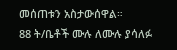መሰጠቱን አስታውሰዋል።
88 ት/ቤቶች ሙሉ ለሙሉ ያሳለፉ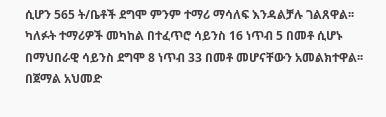ሲሆን 565 ት/ቤቶች ደግሞ ምንም ተማሪ ማሳለፍ እንዳልቻሉ ገልጸዋል፡፡
ካለፉት ተማሪዎች መካከል በተፈጥሮ ሳይንስ 16 ነጥብ 5 በመቶ ሲሆኑ በማህበራዊ ሳይንስ ደግሞ 8 ነጥብ 33 በመቶ መሆናቸውን አመልክተዋል፡፡
በጀማል አህመድ